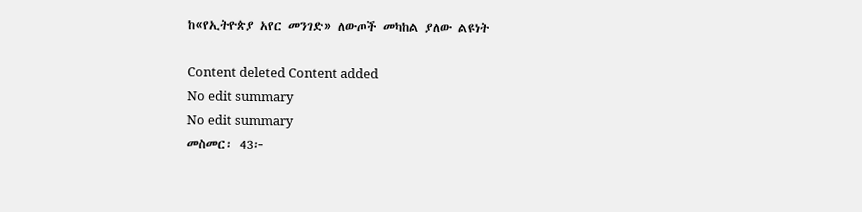ከ«የኢትዮጵያ አየር መንገድ» ለውጦች መካከል ያለው ልዩነት

Content deleted Content added
No edit summary
No edit summary
መስመር፡ 43፦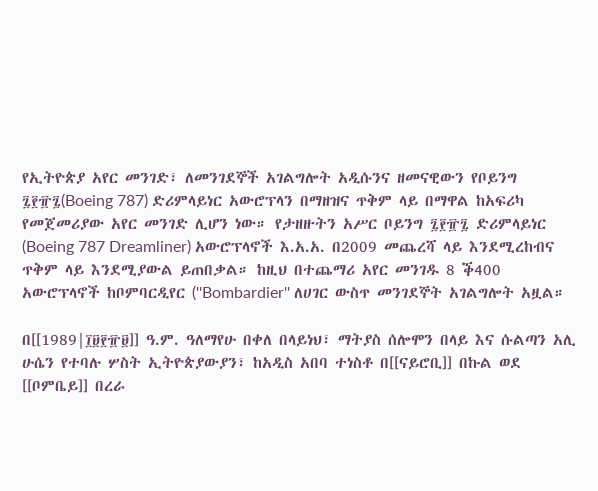የኢትዮጵያ አየር መንገድ፣ ለመንገደኞች አገልግሎት አዲሱንና ዘመናዊውን የቦይንግ ፯፻፹፯(Boeing 787) ድሪምላይነር አውሮፕላን በማዘዝና ጥቅም ላይ በማዋል ከአፍሪካ የመጀመሪያው አየር መንገድ ሊሆን ነው። የታዘዙትን አሥር ቦይንግ ፯፻፹፯ ድሪምላይነር (Boeing 787 Dreamliner) አውሮፕላኖች እ.አ.አ. በ2009 መጨረሻ ላይ እንደሚረከብና ጥቅም ላይ እንደሚያውል ይጠበቃል። ከዚህ በተጨማሪ አየር መንገዱ 8 ቕ400 አውሮፕላኖች ከቦምባርዲየር (''Bombardier'' ለሀገር ውስጥ መንገደኞት አገልግሎት አዟል።

በ[[1989|፲፱፻፹፱]] ዓ.ም. ዓለማየሁ በቀለ በላይነህ፣ ማትያስ ሰሎሞን በላይ እና ሱልጣን አሊ ሁሴን የተባሉ ሦስት ኢትዮጵያውያን፣ ከአዲስ አበባ ተነስቶ በ[[ናይሮቢ]] በኩል ወደ [[ቦምቤይ]] በረራ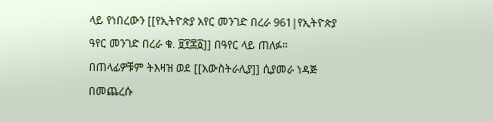ላይ የነበረውን [[የኢትዮጵያ አየር መንገድ በረራ 961|የኢትዮጵያ ዓየር መንገድ በረራ ቁ. ፱፻፷፩]] በዓየር ላይ ጠለፉ። በጠላፊዎቹም ትእዛዝ ወደ [[አውስትራሊያ]] ሲያመራ ነዳጅ በመጨረሱ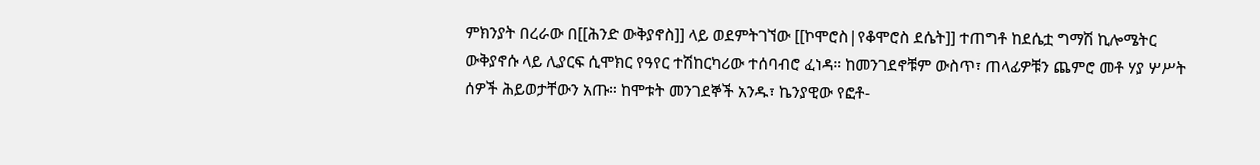ምክንያት በረራው በ[[ሕንድ ውቅያኖስ]] ላይ ወደምትገኘው [[ኮሞሮስ|የቆሞሮስ ደሴት]] ተጠግቶ ከደሴቷ ግማሽ ኪሎሜትር ውቅያኖሱ ላይ ሊያርፍ ሲሞክር የዓየር ተሽከርካሪው ተሰባብሮ ፈነዳ። ከመንገደኖቹም ውስጥ፣ ጠላፊዎቹን ጨምሮ መቶ ሃያ ሦሥት ሰዎች ሕይወታቸውን አጡ። ከሞቱት መንገደኞች አንዱ፣ ኬንያዊው የፎቶ-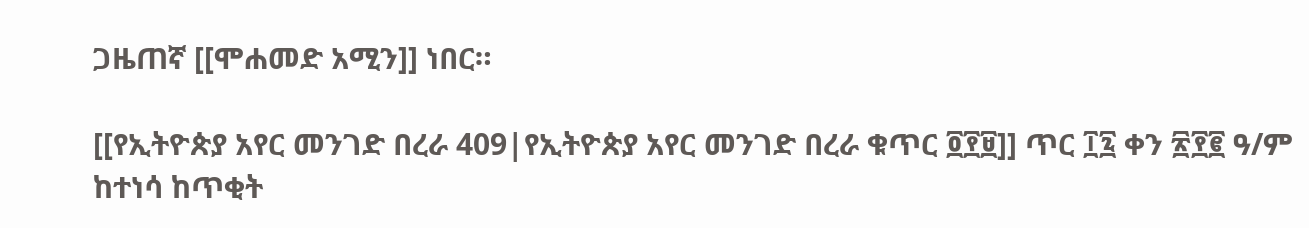ጋዜጠኛ [[ሞሐመድ አሚን]] ነበር።

[[የኢትዮጵያ አየር መንገድ በረራ 409|የኢትዮጵያ አየር መንገድ በረራ ቁጥር ፬፻፱]] ጥር ፲፯ ቀን ፳፻፪ ዓ/ም ከተነሳ ከጥቂት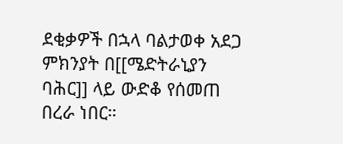ደቂቃዎች በኋላ ባልታወቀ አደጋ ምክንያት በ[[ሜድትራኒያን ባሕር]] ላይ ውድቆ የሰመጠ በረራ ነበር።